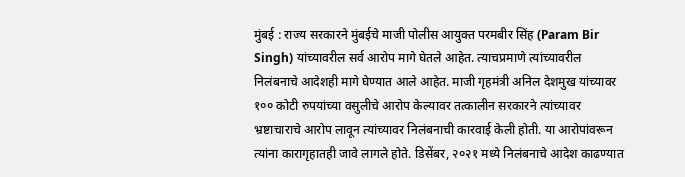मुंबई : राज्य सरकारने मुंबईचे माजी पोलीस आयुक्त परमबीर सिंह (Param Bir Singh) यांच्यावरील सर्व आरोप मागे घेतले आहेत. त्याचप्रमाणे त्यांच्यावरील निलंबनाचे आदेशही मागे घेण्यात आले आहेत. माजी गृहमंत्री अनिल देशमुख यांच्यावर १०० कोटी रुपयांच्या वसुलीचे आरोप केल्यावर तत्कालीन सरकारने त्यांच्यावर भ्रष्टाचाराचे आरोप लावून त्यांच्यावर निलंबनाची कारवाई केली होती. या आरोपांवरून त्यांना कारागृहातही जावे लागले होते. डिसेंबर, २०२१ मध्ये निलंबनाचे आदेश काढण्यात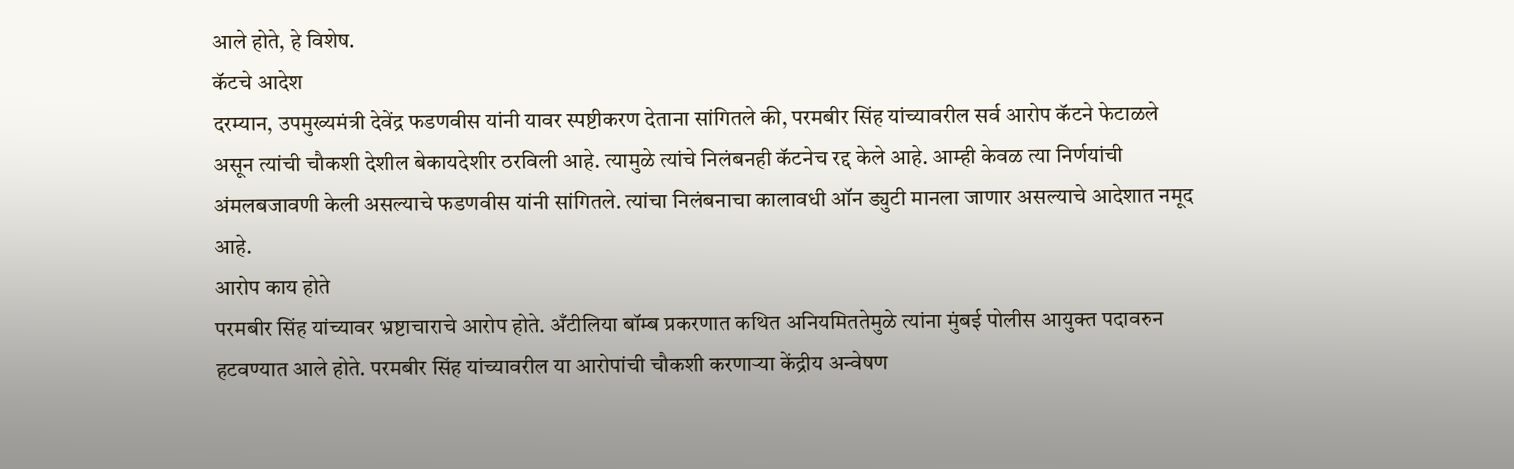आले होते, हे विशेष.
कॅटचे आदेश
दरम्यान, उपमुख्यमंत्री देवेंद्र फडणवीस यांनी यावर स्पष्टीकरण देताना सांगितले की, परमबीर सिंह यांच्यावरील सर्व आरोप कॅटने फेटाळले असून त्यांची चौकशी देशील बेकायदेशीर ठरविली आहे. त्यामुळे त्यांचे निलंबनही कॅटनेच रद्द केले आहे. आम्ही केवळ त्या निर्णयांची अंमलबजावणी केली असल्याचे फडणवीस यांनी सांगितले. त्यांचा निलंबनाचा कालावधी ऑन ड्युटी मानला जाणार असल्याचे आदेशात नमूद आहे.
आरोप काय होते
परमबीर सिंह यांच्यावर भ्रष्टाचाराचे आरोप होते. अँटीलिया बॉम्ब प्रकरणात कथित अनियमिततेमुळे त्यांना मुंबई पोलीस आयुक्त पदावरुन हटवण्यात आले होते. परमबीर सिंह यांच्यावरील या आरोपांची चौकशी करणाऱ्या केंद्रीय अन्वेषण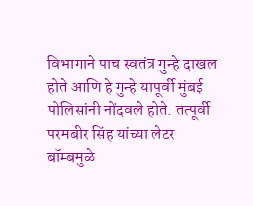विभागाने पाच स्वतंत्र गुन्हे दाखल होते आणि हे गुन्हे यापूर्वी मुंबई पोलिसांनी नोंदवले होते. तत्पूर्वी परमबीर सिंह यांच्या लेटर बॉम्बमुळे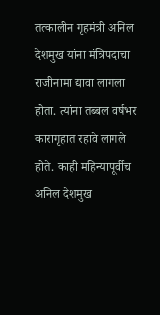तत्कालीन गृहमंत्री अनिल देशमुख यांना मंत्रिपदाचा राजीनामा द्यावा लागला होता. त्यांना तब्बल वर्षभर कारागृहात रहावे लागले होते. काही महिन्यापूर्वीच अनिल देशमुख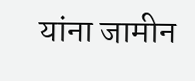यांना जामीन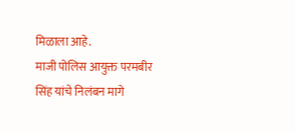मिळाला आहे.
माजी पोलिस आयुक्त परमबीर सिंह यांचे निलंबन मागे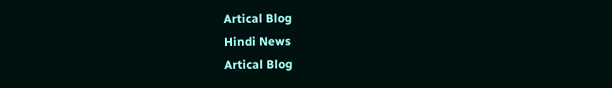Artical Blog
Hindi News
Artical Blog